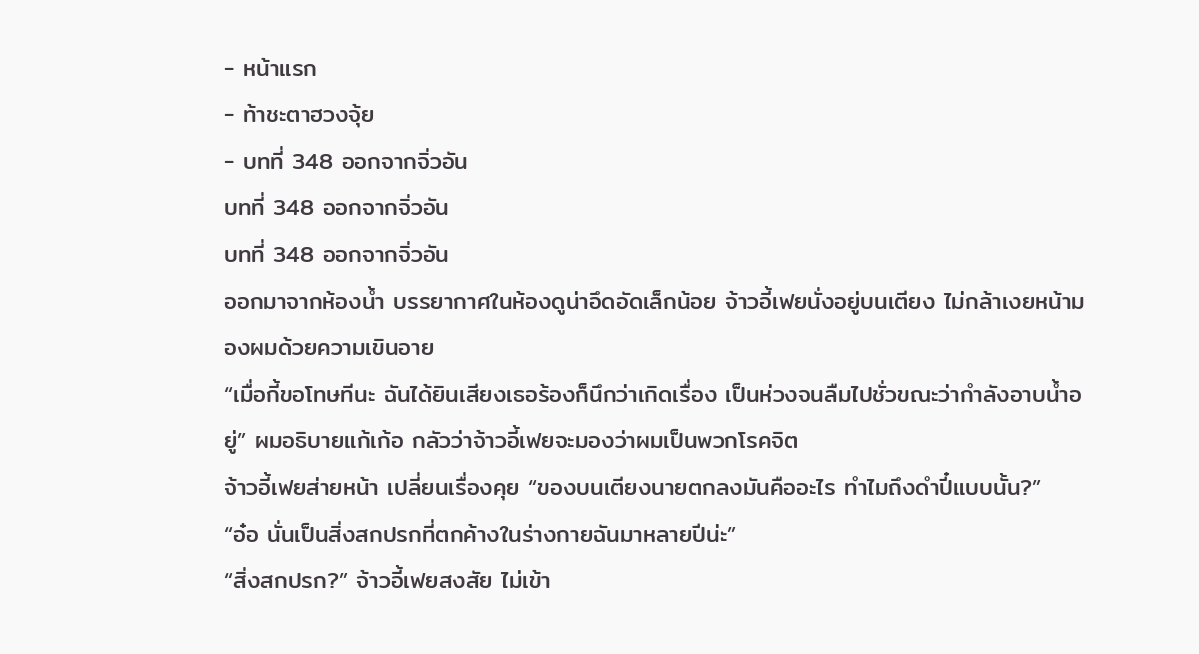- หน้าแรก
- ท้าชะตาฮวงจุ้ย
- บทที่ 348 ออกจากจิ่วอัน
บทที่ 348 ออกจากจิ่วอัน
บทที่ 348 ออกจากจิ่วอัน
ออกมาจากห้องน้ำ บรรยากาศในห้องดูน่าอึดอัดเล็กน้อย จ้าวอี้เฟยนั่งอยู่บนเตียง ไม่กล้าเงยหน้ามองผมด้วยความเขินอาย
“เมื่อกี้ขอโทษทีนะ ฉันได้ยินเสียงเธอร้องก็นึกว่าเกิดเรื่อง เป็นห่วงจนลืมไปชั่วขณะว่ากำลังอาบน้ำอยู่” ผมอธิบายแก้เก้อ กลัวว่าจ้าวอี้เฟยจะมองว่าผมเป็นพวกโรคจิต
จ้าวอี้เฟยส่ายหน้า เปลี่ยนเรื่องคุย “ของบนเตียงนายตกลงมันคืออะไร ทำไมถึงดำปี๋แบบนั้น?”
“อ๋อ นั่นเป็นสิ่งสกปรกที่ตกค้างในร่างกายฉันมาหลายปีน่ะ”
“สิ่งสกปรก?” จ้าวอี้เฟยสงสัย ไม่เข้า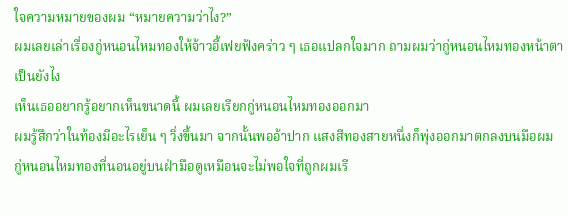ใจความหมายของผม “หมายความว่าไง?”
ผมเลยเล่าเรื่องกู่หนอนไหมทองให้จ้าวอี้เฟยฟังคร่าว ๆ เธอแปลกใจมาก ถามผมว่ากู่หนอนไหมทองหน้าตาเป็นยังไง
เห็นเธออยากรู้อยากเห็นขนาดนี้ ผมเลยเรียกกู่หนอนไหมทองออกมา
ผมรู้สึกว่าในท้องมีอะไรเย็น ๆ วิ่งขึ้นมา จากนั้นพออ้าปาก แสงสีทองสายหนึ่งก็พุ่งออกมาตกลงบนมือผม
กู่หนอนไหมทองที่นอนอยู่บนฝ่ามือดูเหมือนจะไม่พอใจที่ถูกผมเรี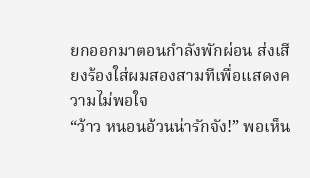ยกออกมาตอนกำลังพักผ่อน ส่งเสียงร้องใส่ผมสองสามทีเพื่อแสดงความไม่พอใจ
“ว้าว หนอนอ้วนน่ารักจัง!” พอเห็น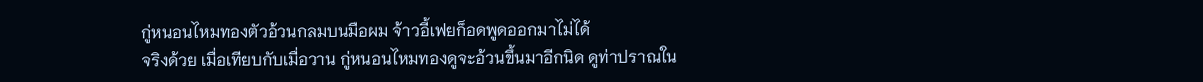กู่หนอนไหมทองตัวอ้วนกลมบนมือผม จ้าวอี้เฟยก็อดพูดออกมาไม่ได้
จริงด้วย เมื่อเทียบกับเมื่อวาน กู่หนอนไหมทองดูจะอ้วนขึ้นมาอีกนิด ดูท่าปราณใน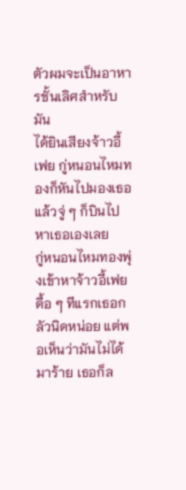ตัวผมจะเป็นอาหารชั้นเลิศสำหรับมัน
ได้ยินเสียงจ้าวอี้เฟย กู่หนอนไหมทองก็หันไปมองเธอ แล้วจู่ ๆ ก็บินไปหาเธอเองเลย
กู่หนอนไหมทองพุ่งเข้าหาจ้าวอี้เฟยดื้อ ๆ ทีแรกเธอกลัวนิดหน่อย แต่พอเห็นว่ามันไม่ได้มาร้าย เธอก็ล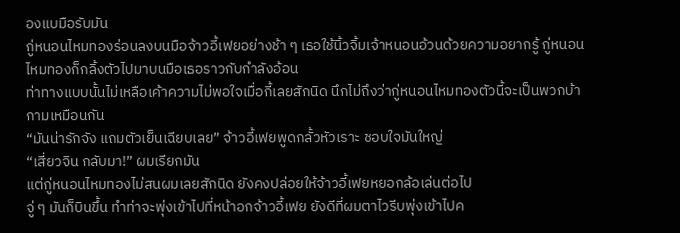องแบมือรับมัน
กู่หนอนไหมทองร่อนลงบนมือจ้าวอี้เฟยอย่างช้า ๆ เธอใช้นิ้วจิ้มเจ้าหนอนอ้วนด้วยความอยากรู้ กู่หนอนไหมทองก็กลิ้งตัวไปมาบนมือเธอราวกับกำลังอ้อน
ท่าทางแบบนั้นไม่เหลือเค้าความไม่พอใจเมื่อกี้เลยสักนิด นึกไม่ถึงว่ากู่หนอนไหมทองตัวนี้จะเป็นพวกบ้ากามเหมือนกัน
“มันน่ารักจัง แถมตัวเย็นเฉียบเลย” จ้าวอี้เฟยพูดกลั้วหัวเราะ ชอบใจมันใหญ่
“เสี่ยวจิน กลับมา!” ผมเรียกมัน
แต่กู่หนอนไหมทองไม่สนผมเลยสักนิด ยังคงปล่อยให้จ้าวอี้เฟยหยอกล้อเล่นต่อไป
จู่ ๆ มันก็บินขึ้น ทำท่าจะพุ่งเข้าไปที่หน้าอกจ้าวอี้เฟย ยังดีที่ผมตาไวรีบพุ่งเข้าไปค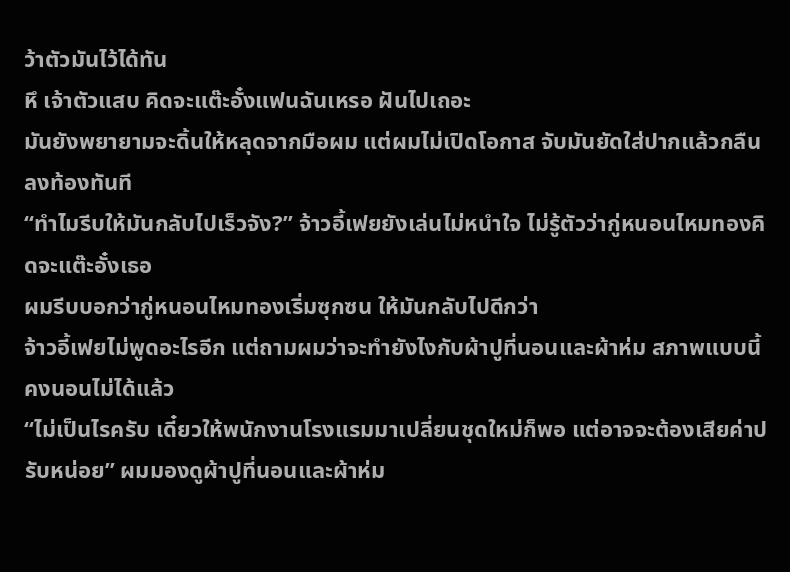ว้าตัวมันไว้ได้ทัน
หึ เจ้าตัวแสบ คิดจะแต๊ะอั๋งแฟนฉันเหรอ ฝันไปเถอะ
มันยังพยายามจะดิ้นให้หลุดจากมือผม แต่ผมไม่เปิดโอกาส จับมันยัดใส่ปากแล้วกลืนลงท้องทันที
“ทำไมรีบให้มันกลับไปเร็วจัง?” จ้าวอี้เฟยยังเล่นไม่หนำใจ ไม่รู้ตัวว่ากู่หนอนไหมทองคิดจะแต๊ะอั๋งเธอ
ผมรีบบอกว่ากู่หนอนไหมทองเริ่มซุกซน ให้มันกลับไปดีกว่า
จ้าวอี้เฟยไม่พูดอะไรอีก แต่ถามผมว่าจะทำยังไงกับผ้าปูที่นอนและผ้าห่ม สภาพแบบนี้คงนอนไม่ได้แล้ว
“ไม่เป็นไรครับ เดี๋ยวให้พนักงานโรงแรมมาเปลี่ยนชุดใหม่ก็พอ แต่อาจจะต้องเสียค่าปรับหน่อย” ผมมองดูผ้าปูที่นอนและผ้าห่ม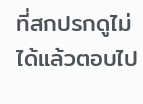ที่สกปรกดูไม่ได้แล้วตอบไป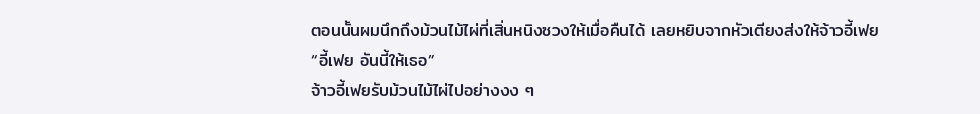ตอนนั้นผมนึกถึงม้วนไม้ไผ่ที่เสิ่นหนิงซวงให้เมื่อคืนได้ เลยหยิบจากหัวเตียงส่งให้จ้าวอี้เฟย
“อี้เฟย อันนี้ให้เธอ”
จ้าวอี้เฟยรับม้วนไม้ไผ่ไปอย่างงง ๆ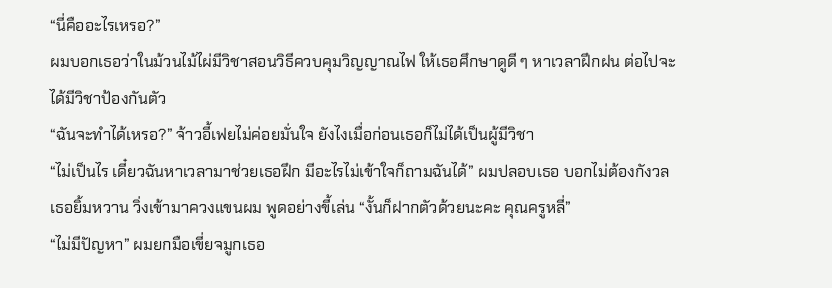“นี่คืออะไรเหรอ?”
ผมบอกเธอว่าในม้วนไม้ไผ่มีวิชาสอนวิธีควบคุมวิญญาณไฟ ให้เธอศึกษาดูดี ๆ หาเวลาฝึกฝน ต่อไปจะได้มีวิชาป้องกันตัว
“ฉันจะทำได้เหรอ?” จ้าวอี้เฟยไม่ค่อยมั่นใจ ยังไงเมื่อก่อนเธอก็ไม่ได้เป็นผู้มีวิชา
“ไม่เป็นไร เดี๋ยวฉันหาเวลามาช่วยเธอฝึก มีอะไรไม่เข้าใจก็ถามฉันได้” ผมปลอบเธอ บอกไม่ต้องกังวล
เธอยิ้มหวาน วิ่งเข้ามาควงแขนผม พูดอย่างขี้เล่น “งั้นก็ฝากตัวด้วยนะคะ คุณครูหลี่”
“ไม่มีปัญหา” ผมยกมือเขี่ยจมูกเธอ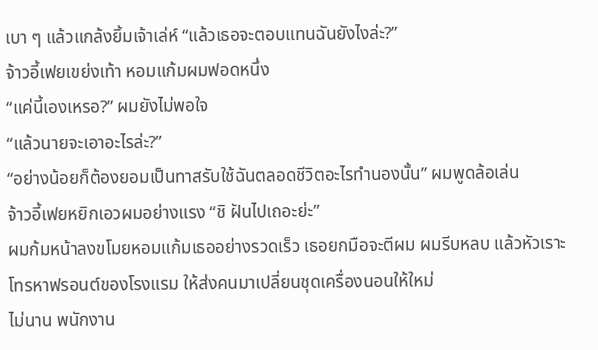เบา ๆ แล้วแกล้งยิ้มเจ้าเล่ห์ “แล้วเธอจะตอบแทนฉันยังไงล่ะ?”
จ้าวอี้เฟยเขย่งเท้า หอมแก้มผมฟอดหนึ่ง
“แค่นี้เองเหรอ?” ผมยังไม่พอใจ
“แล้วนายจะเอาอะไรล่ะ?”
“อย่างน้อยก็ต้องยอมเป็นทาสรับใช้ฉันตลอดชีวิตอะไรทำนองนั้น” ผมพูดล้อเล่น
จ้าวอี้เฟยหยิกเอวผมอย่างแรง “ชิ ฝันไปเถอะย่ะ”
ผมก้มหน้าลงขโมยหอมแก้มเธออย่างรวดเร็ว เธอยกมือจะตีผม ผมรีบหลบ แล้วหัวเราะโทรหาฟรอนต์ของโรงแรม ให้ส่งคนมาเปลี่ยนชุดเครื่องนอนให้ใหม่
ไม่นาน พนักงาน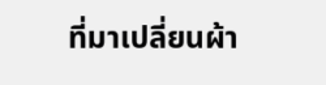ที่มาเปลี่ยนผ้า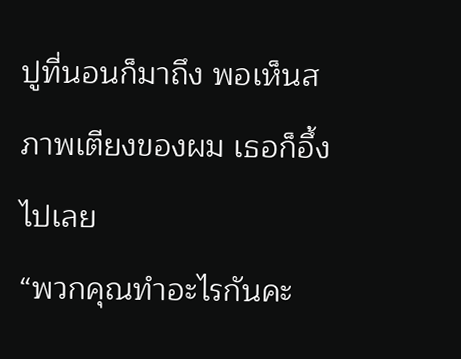ปูที่นอนก็มาถึง พอเห็นสภาพเตียงของผม เธอก็อึ้งไปเลย
“พวกคุณทำอะไรกันคะ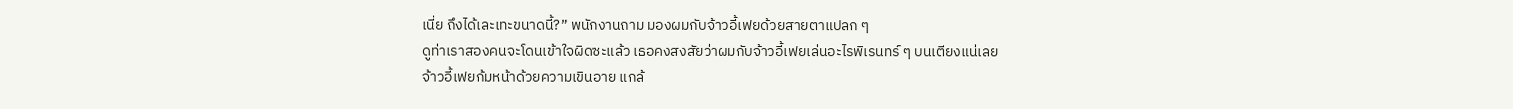เนี่ย ถึงได้เละเทะขนาดนี้?” พนักงานถาม มองผมกับจ้าวอี้เฟยด้วยสายตาแปลก ๆ
ดูท่าเราสองคนจะโดนเข้าใจผิดซะแล้ว เธอคงสงสัยว่าผมกับจ้าวอี้เฟยเล่นอะไรพิเรนทร์ ๆ บนเตียงแน่เลย
จ้าวอี้เฟยก้มหน้าด้วยความเขินอาย แกล้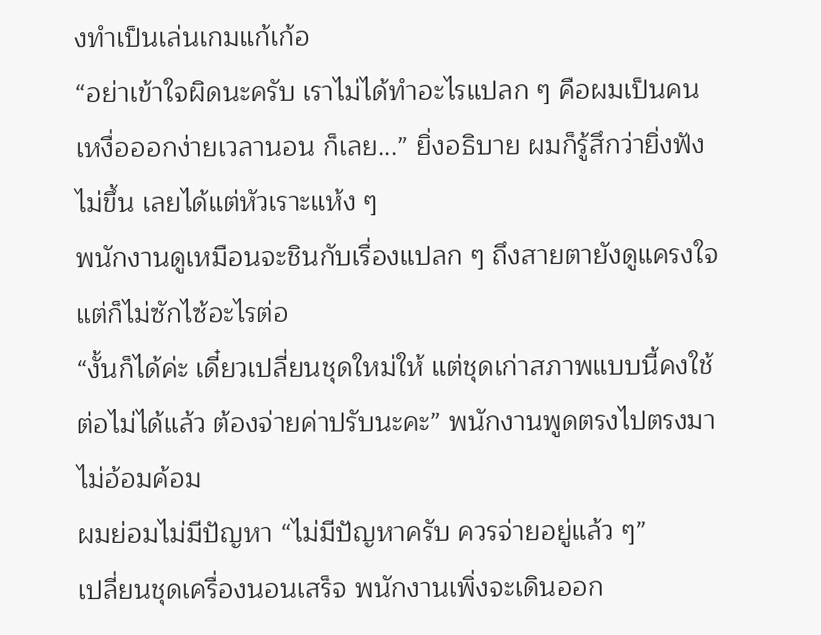งทำเป็นเล่นเกมแก้เก้อ
“อย่าเข้าใจผิดนะครับ เราไม่ได้ทำอะไรแปลก ๆ คือผมเป็นคนเหงื่อออกง่ายเวลานอน ก็เลย...” ยิ่งอธิบาย ผมก็รู้สึกว่ายิ่งฟังไม่ขึ้น เลยได้แต่หัวเราะแห้ง ๆ
พนักงานดูเหมือนจะชินกับเรื่องแปลก ๆ ถึงสายตายังดูแครงใจ แต่ก็ไม่ซักไซ้อะไรต่อ
“งั้นก็ได้ค่ะ เดี๋ยวเปลี่ยนชุดใหม่ให้ แต่ชุดเก่าสภาพแบบนี้คงใช้ต่อไม่ได้แล้ว ต้องจ่ายค่าปรับนะคะ” พนักงานพูดตรงไปตรงมา ไม่อ้อมค้อม
ผมย่อมไม่มีปัญหา “ไม่มีปัญหาครับ ควรจ่ายอยู่แล้ว ๆ”
เปลี่ยนชุดเครื่องนอนเสร็จ พนักงานเพิ่งจะเดินออก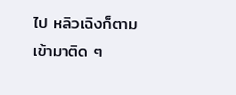ไป หลิวเฉิงก็ตามเข้ามาติด ๆ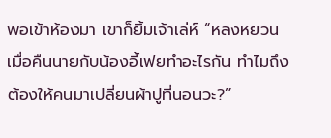พอเข้าห้องมา เขาก็ยิ้มเจ้าเล่ห์ “หลงหยวน เมื่อคืนนายกับน้องอี้เฟยทำอะไรกัน ทำไมถึงต้องให้คนมาเปลี่ยนผ้าปูที่นอนวะ?”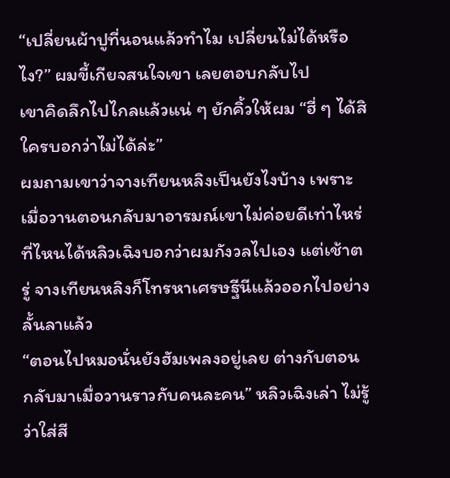“เปลี่ยนผ้าปูที่นอนแล้วทำไม เปลี่ยนไม่ได้หรือไง?” ผมขี้เกียจสนใจเขา เลยตอบกลับไป
เขาคิดลึกไปไกลแล้วแน่ ๆ ยักคิ้วให้ผม “ฮี่ ๆ ได้สิ ใครบอกว่าไม่ได้ล่ะ”
ผมถามเขาว่าจางเทียนหลิงเป็นยังไงบ้าง เพราะเมื่อวานตอนกลับมาอารมณ์เขาไม่ค่อยดีเท่าไหร่
ที่ไหนได้หลิวเฉิงบอกว่าผมกังวลไปเอง แต่เช้าตรู่ จางเทียนหลิงก็โทรหาเศรษฐีนีแล้วออกไปอย่างลั้นลาแล้ว
“ตอนไปหมอนั่นยังฮัมเพลงอยู่เลย ต่างกับตอนกลับมาเมื่อวานราวกับคนละคน” หลิวเฉิงเล่า ไม่รู้ว่าใส่สี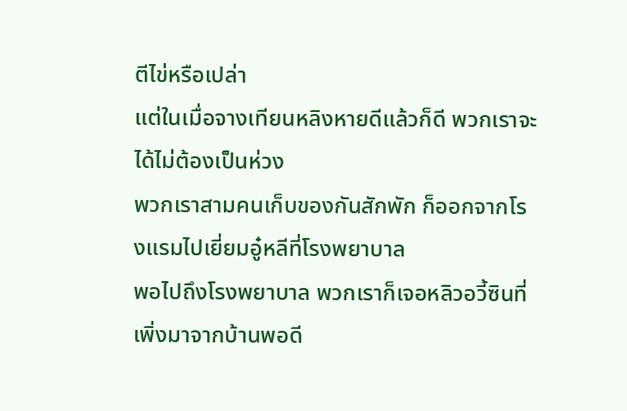ตีไข่หรือเปล่า
แต่ในเมื่อจางเทียนหลิงหายดีแล้วก็ดี พวกเราจะได้ไม่ต้องเป็นห่วง
พวกเราสามคนเก็บของกันสักพัก ก็ออกจากโรงแรมไปเยี่ยมอู๋หลีที่โรงพยาบาล
พอไปถึงโรงพยาบาล พวกเราก็เจอหลิวอวี้ซินที่เพิ่งมาจากบ้านพอดี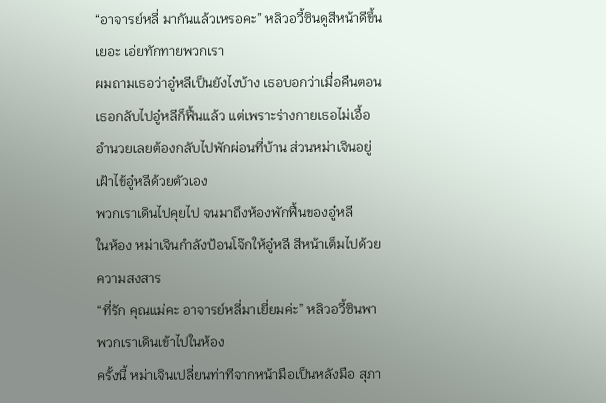“อาจารย์หลี่ มากันแล้วเหรอคะ” หลิวอวี้ซินดูสีหน้าดีขึ้นเยอะ เอ่ยทักทายพวกเรา
ผมถามเธอว่าอู๋หลีเป็นยังไงบ้าง เธอบอกว่าเมื่อคืนตอนเธอกลับไปอู๋หลีก็ฟื้นแล้ว แต่เพราะร่างกายเธอไม่เอื้ออำนวยเลยต้องกลับไปพักผ่อนที่บ้าน ส่วนหม่าเจินอยู่เฝ้าไข้อู๋หลีด้วยตัวเอง
พวกเราเดินไปคุยไป จนมาถึงห้องพักฟื้นของอู๋หลี
ในห้อง หม่าเจินกำลังป้อนโจ๊กให้อู๋หลี สีหน้าเต็มไปด้วยความสงสาร
“ที่รัก คุณแม่คะ อาจารย์หลี่มาเยี่ยมค่ะ” หลิวอวี้ซินพาพวกเราเดินเข้าไปในห้อง
ครั้งนี้ หม่าเจินเปลี่ยนท่าทีจากหน้ามือเป็นหลังมือ สุภา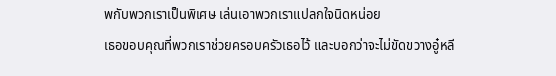พกับพวกเราเป็นพิเศษ เล่นเอาพวกเราแปลกใจนิดหน่อย
เธอขอบคุณที่พวกเราช่วยครอบครัวเธอไว้ และบอกว่าจะไม่ขัดขวางอู๋หลี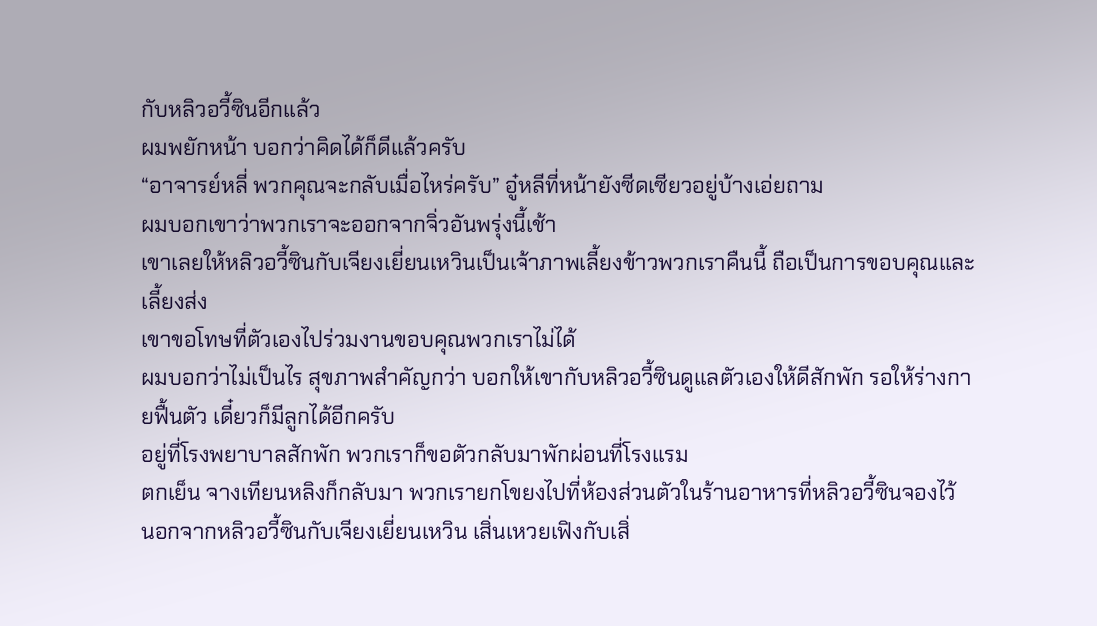กับหลิวอวี้ซินอีกแล้ว
ผมพยักหน้า บอกว่าคิดได้ก็ดีแล้วครับ
“อาจารย์หลี่ พวกคุณจะกลับเมื่อไหร่ครับ” อู๋หลีที่หน้ายังซีดเซียวอยู่บ้างเอ่ยถาม
ผมบอกเขาว่าพวกเราจะออกจากจิ่วอันพรุ่งนี้เช้า
เขาเลยให้หลิวอวี้ซินกับเจียงเยี่ยนเหวินเป็นเจ้าภาพเลี้ยงข้าวพวกเราคืนนี้ ถือเป็นการขอบคุณและเลี้ยงส่ง
เขาขอโทษที่ตัวเองไปร่วมงานขอบคุณพวกเราไม่ได้
ผมบอกว่าไม่เป็นไร สุขภาพสำคัญกว่า บอกให้เขากับหลิวอวี้ซินดูแลตัวเองให้ดีสักพัก รอให้ร่างกายฟื้นตัว เดี๋ยวก็มีลูกได้อีกครับ
อยู่ที่โรงพยาบาลสักพัก พวกเราก็ขอตัวกลับมาพักผ่อนที่โรงแรม
ตกเย็น จางเทียนหลิงก็กลับมา พวกเรายกโขยงไปที่ห้องส่วนตัวในร้านอาหารที่หลิวอวี้ซินจองไว้
นอกจากหลิวอวี้ซินกับเจียงเยี่ยนเหวิน เสิ่นเหวยเฟิงกับเสิ่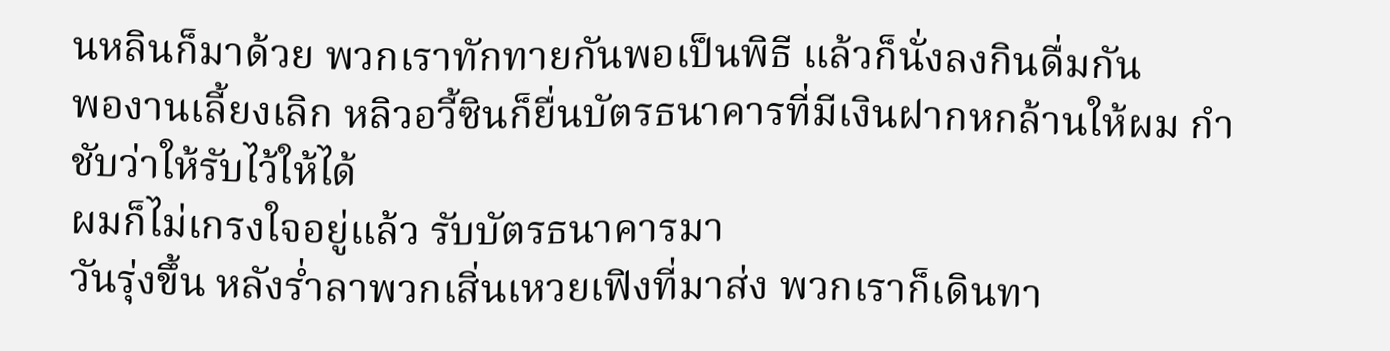นหลินก็มาด้วย พวกเราทักทายกันพอเป็นพิธี แล้วก็นั่งลงกินดื่มกัน
พองานเลี้ยงเลิก หลิวอวี้ซินก็ยื่นบัตรธนาคารที่มีเงินฝากหกล้านให้ผม กำชับว่าให้รับไว้ให้ได้
ผมก็ไม่เกรงใจอยู่แล้ว รับบัตรธนาคารมา
วันรุ่งขึ้น หลังร่ำลาพวกเสิ่นเหวยเฟิงที่มาส่ง พวกเราก็เดินทา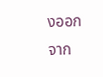งออกจาก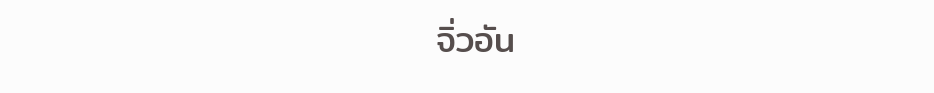จิ่วอัน